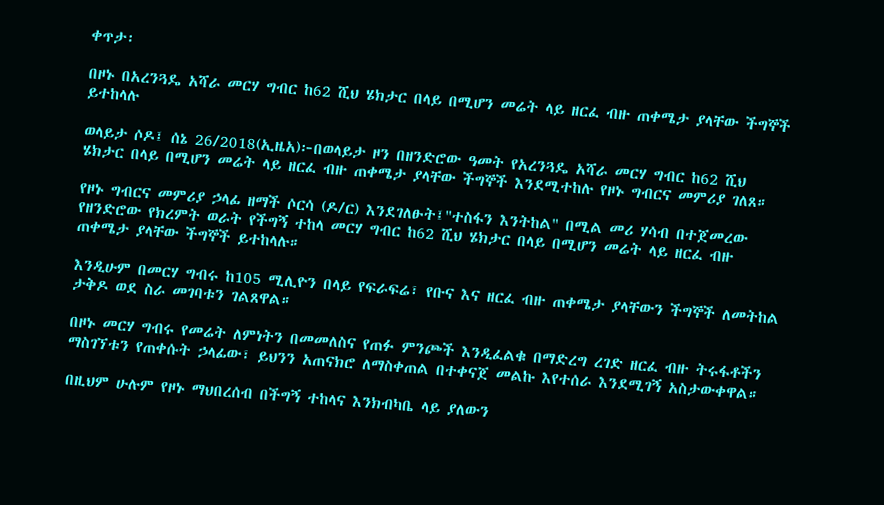ቀጥታ፡

በዞኑ በአረንጓዴ አሻራ መርሃ ግብር ከ62 ሺህ ሄክታር በላይ በሚሆን መሬት ላይ ዘርፈ ብዙ ጠቀሜታ ያላቸው ችግኞች ይተከላሉ

ወላይታ ሶዶ፤ ሰኔ 26/2018(ኢዜአ)፦በወላይታ ዞን በዘንድሮው ዓመት የአረንጓዴ አሻራ መርሃ ግብር ከ62 ሺህ ሄክታር በላይ በሚሆን መሬት ላይ ዘርፈ ብዙ ጠቀሜታ ያላቸው ችግኞች እንደሚተከሉ የዞኑ ግብርና መምሪያ ገለጸ።

የዞኑ ግብርና መምሪያ ኃላፊ ዘማች ሶርሳ (ዶ/ር) እንደገለፁት፤"ተስፋን እንትከል" በሚል መሪ ሃሳብ በተጀመረው የዘንድሮው የክረምት ወራት የችግኝ ተከላ መርሃ ግብር ከ62 ሺህ ሄክታር በላይ በሚሆን መሬት ላይ ዘርፈ ብዙ ጠቀሜታ ያላቸው ችግኞች ይተከላሉ።

እንዲሁም በመርሃ ግብሩ ከ105 ሚሊዮን በላይ የፍራፍሬ፣ የቡና እና ዘርፈ ብዙ ጠቀሜታ ያላቸውን ችግኞች ለመትከል ታቅዶ ወደ ስራ መገባቱን ገልጸዋል።

በዞኑ መርሃ ግብሩ የመሬት ለምነትን በመመለስና የጠፉ ምንጮች እንዲፈልቁ በማድረግ ረገድ ዘርፈ ብዙ ትሩፋቶችን ማስገኘቱን የጠቀሱት ኃላፊው፣ ይህንን አጠናክሮ ለማስቀጠል በተቀናጀ መልኩ እየተሰራ እንደሚገኝ አስታውቀዋል።

በዚህም ሁሉም የዞኑ ማህበረሰብ በችግኝ ተከላና እንክብካቤ ላይ ያለውን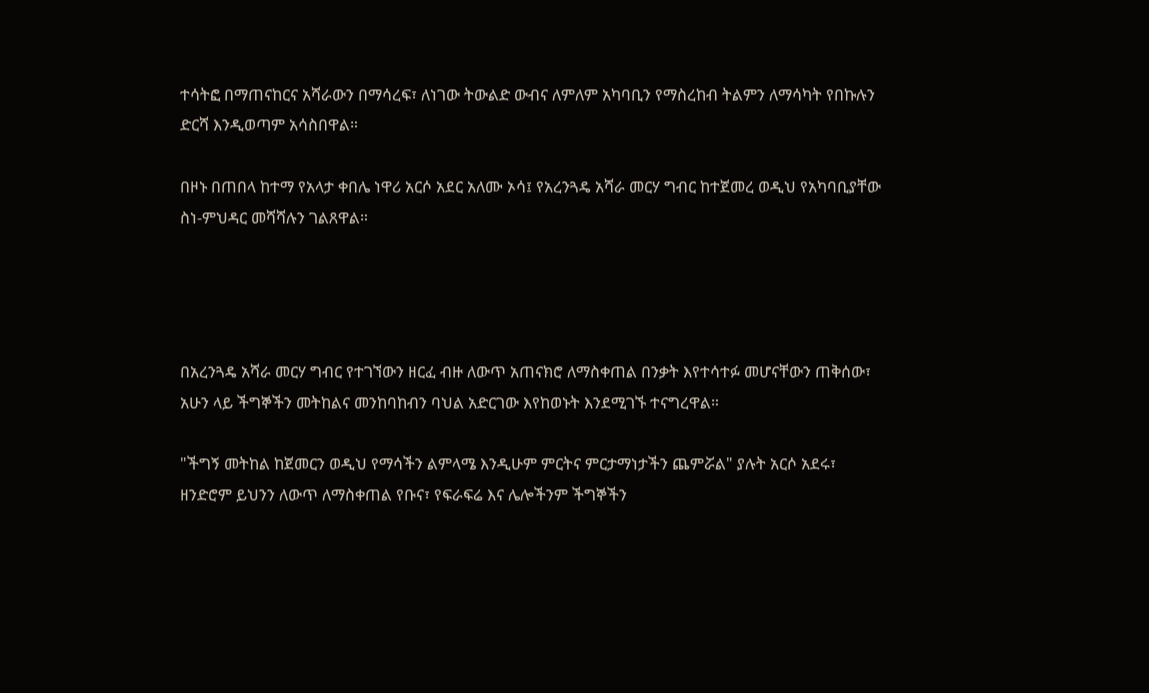ተሳትፎ በማጠናከርና አሻራውን በማሳረፍ፣ ለነገው ትውልድ ውብና ለምለም አካባቢን የማስረከብ ትልምን ለማሳካት የበኩሉን ድርሻ እንዲወጣም አሳስበዋል።

በዞኑ በጠበላ ከተማ የአላታ ቀበሌ ነዋሪ አርሶ አደር አለሙ ኦሳ፤ የአረንጓዴ አሻራ መርሃ ግብር ከተጀመረ ወዲህ የአካባቢያቸው ስነ-ምህዳር መሻሻሉን ገልጸዋል።




በአረንጓዴ አሻራ መርሃ ግብር የተገኘውን ዘርፈ ብዙ ለውጥ አጠናክሮ ለማስቀጠል በንቃት እየተሳተፉ መሆናቸውን ጠቅሰው፣ አሁን ላይ ችግኞችን መትከልና መንከባከብን ባህል አድርገው እየከወኑት እንደሚገኙ ተናግረዋል።

"ችግኝ መትከል ከጀመርን ወዲህ የማሳችን ልምላሜ እንዲሁም ምርትና ምርታማነታችን ጨምሯል" ያሉት አርሶ አደሩ፣ ዘንድሮም ይህንን ለውጥ ለማስቀጠል የቡና፣ የፍራፍሬ እና ሌሎችንም ችግኞችን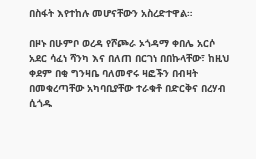በስፋት እየተከሉ መሆናቸውን አስረድተዋል።

በዞኑ በሁምቦ ወረዳ የሾጮራ ኦጎዳማ ቀበሌ አርሶ አደር ሳፈነ ሻንካ እና በለጠ በርገነ በበኩላቸው፣ ከዚህ ቀደም በቂ ግንዛቤ ባለመኖሩ ዛፎችን በብዛት በመቁረጣቸው አካባቢያቸው ተራቁቶ በድርቅና በረሃብ ሲጎዱ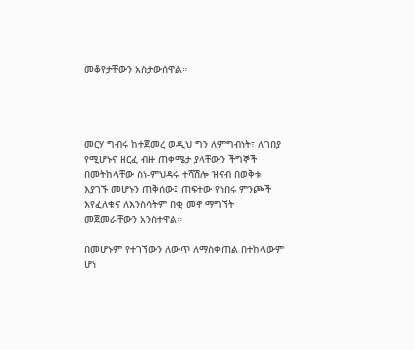መቆየታቸውን አስታውሰዋል።




መርሃ ግብሩ ከተጀመረ ወዲህ ግን ለምግብነት፣ ለገበያ የሚሆኑና ዘርፈ ብዙ ጠቀሜታ ያላቸውን ችግኞች በመትከላቸው ስነ-ምህዳሩ ተሻሽሎ ዝናብ በወቅቱ እያገኙ መሆኑን ጠቅሰው፤ ጠፍተው የነበሩ ምንጮች እየፈለቁና ለእንስሳትም በቂ መኖ ማግኘት መጀመራቸውን አንስተዋል።

በመሆኑም የተገኘውን ለውጥ ለማስቀጠል በተከላውም ሆነ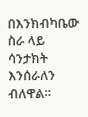በእንክብካቤው ስራ ላይ ሳንታክት እንሰራለን ብለዋል።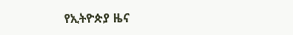የኢትዮጵያ ዜና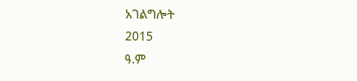አገልግሎት
2015
ዓ.ም